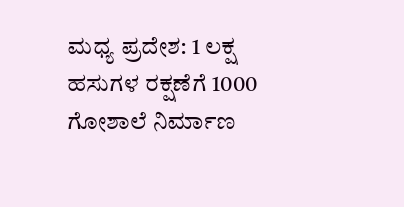ಮಧ್ಯ ಪ್ರದೇಶ: 1 ಲಕ್ಷ ಹಸುಗಳ ರಕ್ಷಣೆಗೆ 1000 ಗೋಶಾಲೆ ನಿರ್ಮಾಣ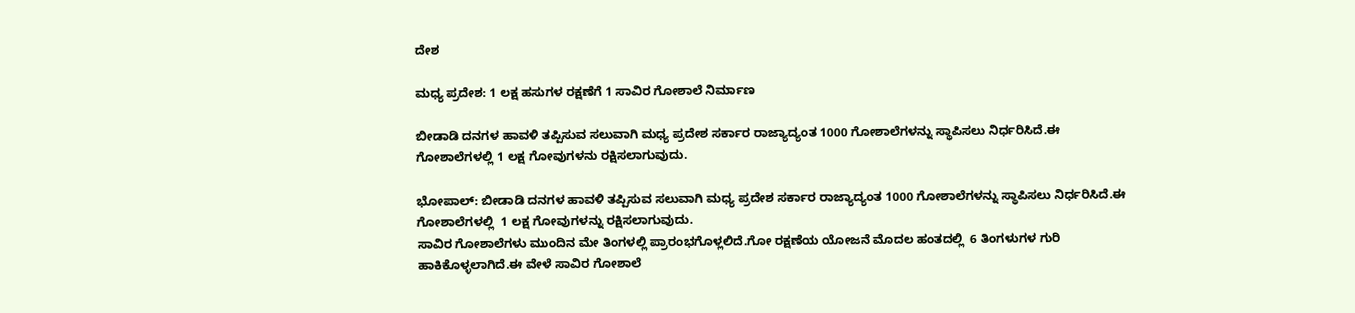ದೇಶ

ಮಧ್ಯ ಪ್ರದೇಶ: 1 ಲಕ್ಷ ಹಸುಗಳ ರಕ್ಷಣೆಗೆ 1 ಸಾವಿರ ಗೋಶಾಲೆ ನಿರ್ಮಾಣ

ಬೀಡಾಡಿ ದನಗಳ ಹಾವಳಿ ತಪ್ಪಿಸುವ ಸಲುವಾಗಿ ಮಧ್ಯ ಪ್ರದೇಶ ಸರ್ಕಾರ ರಾಜ್ಯಾದ್ಯಂತ 1000 ಗೋಶಾಲೆಗಳನ್ನು ಸ್ಥಾಪಿಸಲು ನಿರ್ಧರಿಸಿದೆ.ಈ ಗೋಶಾಲೆಗಳಲ್ಲಿ 1 ಲಕ್ಷ ಗೋವುಗಳನು ರಕ್ಷಿಸಲಾಗುವುದು.

ಭೋಪಾಲ್: ಬೀಡಾಡಿ ದನಗಳ ಹಾವಳಿ ತಪ್ಪಿಸುವ ಸಲುವಾಗಿ ಮಧ್ಯ ಪ್ರದೇಶ ಸರ್ಕಾರ ರಾಜ್ಯಾದ್ಯಂತ 1000 ಗೋಶಾಲೆಗಳನ್ನು ಸ್ಥಾಪಿಸಲು ನಿರ್ಧರಿಸಿದೆ.ಈ ಗೋಶಾಲೆಗಳಲ್ಲಿ  1 ಲಕ್ಷ ಗೋವುಗಳನ್ನು ರಕ್ಷಿಸಲಾಗುವುದು.
ಸಾವಿರ ಗೋಶಾಲೆಗಳು ಮುಂದಿನ ಮೇ ತಿಂಗಳಲ್ಲಿ ಪ್ರಾರಂಭಗೊಳ್ಲಲಿದೆ.ಗೋ ರಕ್ಷಣೆಯ ಯೋಜನೆ ಮೊದಲ ಹಂತದಲ್ಲಿ  6 ತಿಂಗಳುಗಳ ಗುರಿ ಹಾಕಿಕೊಳ್ಳಲಾಗಿದೆ.ಈ ವೇಳೆ ಸಾವಿರ ಗೋಶಾಲೆ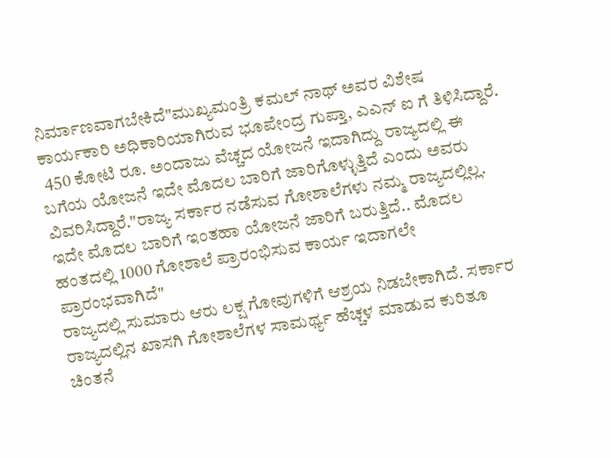ನಿರ್ಮಾಣವಾಗಬೇಕಿದೆ"ಮುಖ್ಯಮಂತ್ರಿ ಕಮಲ್ ನಾಥ್ ಅವರ ವಿಶೇಷ ಕಾರ್ಯಕಾರಿ ಅಧಿಕಾರಿಯಾಗಿರುವ ಭೂಪೇಂದ್ರ ಗುಪ್ತಾ, ಎಎನ್ ಐ ಗೆ ತಿಳಿಸಿದ್ದಾರೆ.
 450 ಕೋಟಿ ರೂ. ಅಂದಾಜು ವೆಚ್ಚದ ಯೋಜನೆ ಇದಾಗಿದ್ದು ರಾಜ್ಯದಲ್ಲಿ ಈ ಬಗೆಯ ಯೋಜನೆ ಇದೇ ಮೊದಲ ಬಾರಿಗೆ ಜಾರಿಗೊಳ್ಳುತ್ತಿದೆ ಎಂದು ಅವರು ವಿವರಿಸಿದ್ದಾರೆ."ರಾಜ್ಯ ಸರ್ಕಾರ ನಡೆಸುವ ಗೋಶಾಲೆಗಳು ನಮ್ಮ ರಾಜ್ಯದಲ್ಲಿಲ್ಲ. ಇದೇ ಮೊದಲ ಬಾರಿಗೆ ಇಂತಹಾ ಯೋಜನೆ ಜಾರಿಗೆ ಬರುತ್ತಿದೆ.. ಮೊದಲ ಹಂತದಲ್ಲಿ 1000 ಗೋಶಾಲೆ ಪ್ರಾರಂಭಿಸುವ ಕಾರ್ಯ ಇದಾಗಲೇ ಪ್ರಾರಂಭವಾಗಿದೆ"
ರಾಜ್ಯದಲ್ಲಿ ಸುಮಾರು ಆರು ಲಕ್ಷ ಗೋವುಗಳಿಗೆ ಆಶ್ರಯ ನಿಡಬೇಕಾಗಿದೆ. ಸರ್ಕಾರ ರಾಜ್ಯದಲ್ಲಿನ ಖಾಸಗಿ ಗೋಶಾಲೆಗಳ ಸಾಮರ್ಥ್ಯ ಹೆಚ್ಚಳ ಮಾಡುವ ಕುರಿತೂ ಚಿಂತನೆ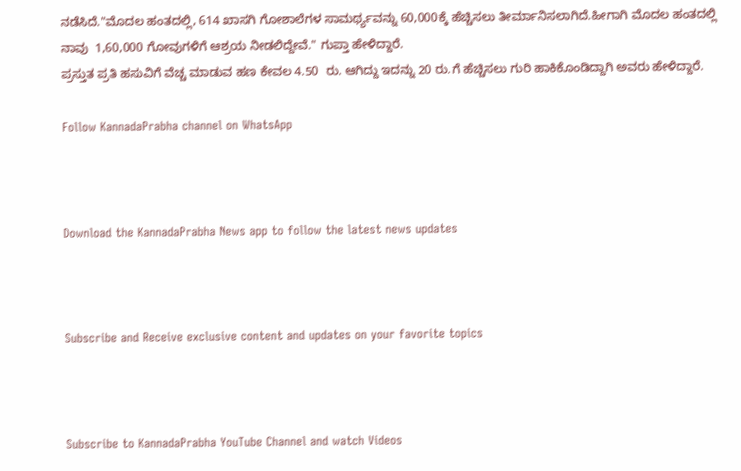ನಡೆಸಿದೆ."ಮೊದಲ ಹಂತದಲ್ಲಿ, 614 ಖಾಸಗಿ ಗೋಶಾಲೆಗಳ ಸಾಮರ್ಥ್ಯವನ್ನು 60,000ಕ್ಕೆ ಹೆಚ್ಚಿಸಲು ತೀರ್ಮಾನಿಸಲಾಗಿದೆ.ಹೀಗಾಗಿ ಮೊದಲ ಹಂತದಲ್ಲಿ ನಾವು  1,60,000 ಗೋವುಗಳಿಗೆ ಆಶ್ರಯ ನೀಡಲಿದ್ದೇವೆ." ಗುಪ್ತಾ ಹೇಳಿದ್ದಾರೆ.
ಪ್ರಸ್ತುತ ಪ್ರತಿ ಹಸುವಿಗೆ ವೆಚ್ಚ ಮಾಡುವ ಹಣ ಕೇವಲ 4.50  ರು. ಆಗಿದ್ದು ಇದನ್ನು 20 ರು.ಗೆ ಹೆಚ್ಚಿಸಲು ಗುರಿ ಹಾಕಿಕೊಂಡಿದ್ದಾಗಿ ಅವರು ಹೇಳಿದ್ದಾರೆ.

Follow KannadaPrabha channel on WhatsApp



Download the KannadaPrabha News app to follow the latest news updates



Subscribe and Receive exclusive content and updates on your favorite topics



Subscribe to KannadaPrabha YouTube Channel and watch Videos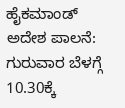ಹೈಕಮಾಂಡ್ ಅದೇಶ ಪಾಲನೆ: ಗುರುವಾರ ಬೆಳಗ್ಗೆ 10.30ಕ್ಕೆ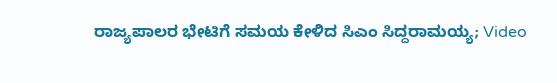ರಾಜ್ಯಪಾಲರ ಭೇಟಿಗೆ ಸಮಯ ಕೇಳಿದ ಸಿಎಂ ಸಿದ್ದರಾಮಯ್ಯ; Video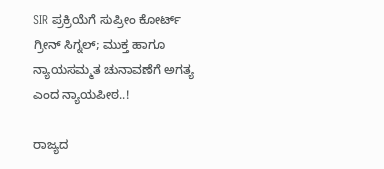SIR ಪ್ರಕ್ರಿಯೆಗೆ ಸುಪ್ರೀಂ ಕೋರ್ಟ್ ಗ್ರೀನ್ ಸಿಗ್ನಲ್; ಮುಕ್ತ ಹಾಗೂ ನ್ಯಾಯಸಮ್ಮತ ಚುನಾವಣೆಗೆ ಅಗತ್ಯ ಎಂದ ನ್ಯಾಯಪೀಠ..!

ರಾಜ್ಯದ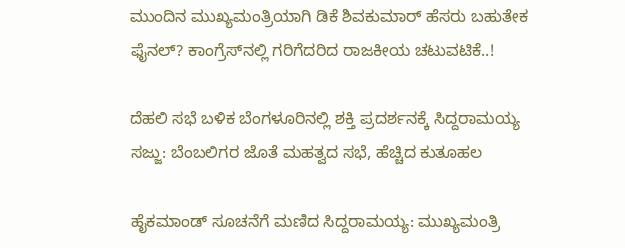ಮುಂದಿನ ಮುಖ್ಯಮಂತ್ರಿಯಾಗಿ ಡಿಕೆ ಶಿವಕುಮಾರ್ ಹೆಸರು ಬಹುತೇಕ ಫೈನಲ್? ಕಾಂಗ್ರೆಸ್‌ನಲ್ಲಿ ಗರಿಗೆದರಿದ ರಾಜಕೀಯ ಚಟುವಟಿಕೆ..!

ದೆಹಲಿ ಸಭೆ ಬಳಿಕ ಬೆಂಗಳೂರಿನಲ್ಲಿ ಶಕ್ತಿ ಪ್ರದರ್ಶನಕ್ಕೆ ಸಿದ್ದರಾಮಯ್ಯ ಸಜ್ಜು: ಬೆಂಬಲಿಗರ ಜೊತೆ ಮಹತ್ವದ ಸಭೆ, ಹೆಚ್ಚಿದ ಕುತೂಹಲ

ಹೈಕಮಾಂಡ್ ಸೂಚನೆಗೆ ಮಣಿದ ಸಿದ್ದರಾಮಯ್ಯ: ಮುಖ್ಯಮಂತ್ರಿ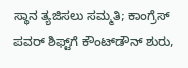ಸ್ಥಾನ ತ್ಯಜಿಸಲು ಸಮ್ಮತಿ; ಕಾಂಗ್ರೆಸ್ ಪವರ್ ಶಿಫ್ಟ್‌ಗೆ ಕೌಂಟ್‌ಡೌನ್ ಶುರು,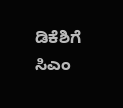ಡಿಕೆಶಿಗೆ ಸಿಎಂ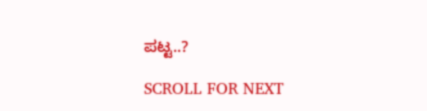ಪಟ್ಟ..?

SCROLL FOR NEXT